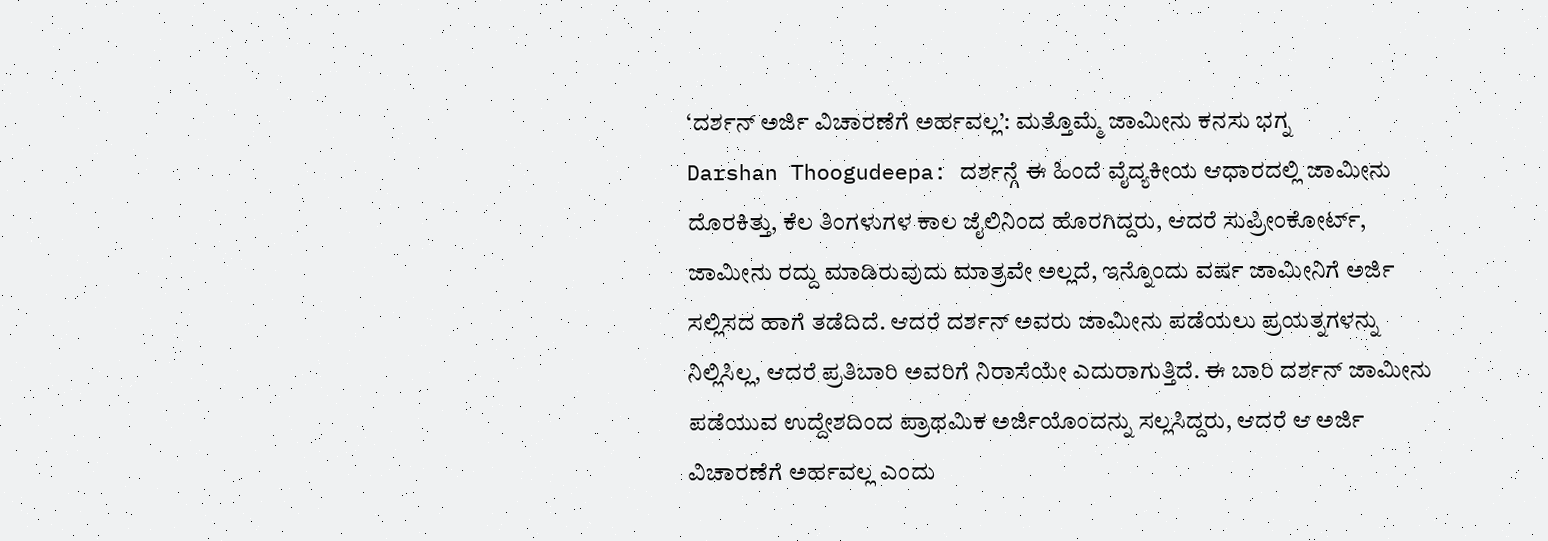‘ದರ್ಶನ್ ಅರ್ಜಿ ವಿಚಾರಣೆಗೆ ಅರ್ಹವಲ್ಲ’: ಮತ್ತೊಮ್ಮೆ ಜಾಮೀನು ಕನಸು ಭಗ್ನ
Darshan Thoogudeepa: ದರ್ಶನ್ಗೆ ಈ ಹಿಂದೆ ವೈದ್ಯಕೀಯ ಆಧಾರದಲ್ಲಿ ಜಾಮೀನು ದೊರಕಿತ್ತು, ಕೆಲ ತಿಂಗಳುಗಳ ಕಾಲ ಜೈಲಿನಿಂದ ಹೊರಗಿದ್ದರು, ಆದರೆ ಸುಪ್ರೀಂಕೋರ್ಟ್, ಜಾಮೀನು ರದ್ದು ಮಾಡಿರುವುದು ಮಾತ್ರವೇ ಅಲ್ಲದೆ, ಇನ್ನೊಂದು ವರ್ಷ ಜಾಮೀನಿಗೆ ಅರ್ಜಿ ಸಲ್ಲಿಸದ ಹಾಗೆ ತಡೆದಿದೆ. ಆದರೆ ದರ್ಶನ್ ಅವರು ಜಾಮೀನು ಪಡೆಯಲು ಪ್ರಯತ್ನಗಳನ್ನು ನಿಲ್ಲಿಸಿಲ್ಲ, ಆದರೆ ಪ್ರತಿಬಾರಿ ಅವರಿಗೆ ನಿರಾಸೆಯೇ ಎದುರಾಗುತ್ತಿದೆ. ಈ ಬಾರಿ ದರ್ಶನ್ ಜಾಮೀನು ಪಡೆಯುವ ಉದ್ದೇಶದಿಂದ ಪ್ರಾಥಮಿಕ ಅರ್ಜಿಯೊಂದನ್ನು ಸಲ್ಲಸಿದ್ದರು, ಆದರೆ ಆ ಅರ್ಜಿ ವಿಚಾರಣೆಗೆ ಅರ್ಹವಲ್ಲ ಎಂದು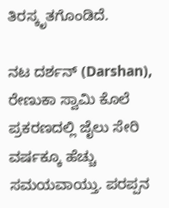ತಿರಸ್ಕೃತಗೊಂಡಿದೆ.

ನಟ ದರ್ಶನ್ (Darshan), ರೇಣುಕಾ ಸ್ವಾಮಿ ಕೊಲೆ ಪ್ರಕರಣದಲ್ಲಿ ಜೈಲು ಸೇರಿ ವರ್ಷಕ್ಕೂ ಹೆಚ್ಚು ಸಮಯವಾಯ್ತು. ಪರಪ್ಪನ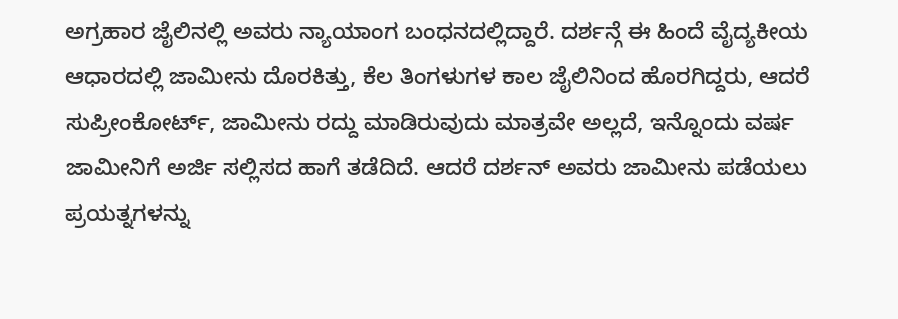ಅಗ್ರಹಾರ ಜೈಲಿನಲ್ಲಿ ಅವರು ನ್ಯಾಯಾಂಗ ಬಂಧನದಲ್ಲಿದ್ದಾರೆ. ದರ್ಶನ್ಗೆ ಈ ಹಿಂದೆ ವೈದ್ಯಕೀಯ ಆಧಾರದಲ್ಲಿ ಜಾಮೀನು ದೊರಕಿತ್ತು, ಕೆಲ ತಿಂಗಳುಗಳ ಕಾಲ ಜೈಲಿನಿಂದ ಹೊರಗಿದ್ದರು, ಆದರೆ ಸುಪ್ರೀಂಕೋರ್ಟ್, ಜಾಮೀನು ರದ್ದು ಮಾಡಿರುವುದು ಮಾತ್ರವೇ ಅಲ್ಲದೆ, ಇನ್ನೊಂದು ವರ್ಷ ಜಾಮೀನಿಗೆ ಅರ್ಜಿ ಸಲ್ಲಿಸದ ಹಾಗೆ ತಡೆದಿದೆ. ಆದರೆ ದರ್ಶನ್ ಅವರು ಜಾಮೀನು ಪಡೆಯಲು ಪ್ರಯತ್ನಗಳನ್ನು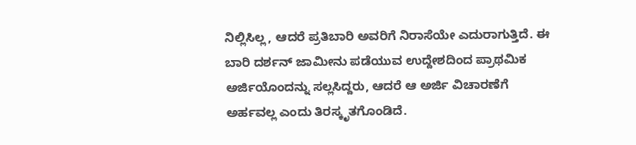ನಿಲ್ಲಿಸಿಲ್ಲ, ಆದರೆ ಪ್ರತಿಬಾರಿ ಅವರಿಗೆ ನಿರಾಸೆಯೇ ಎದುರಾಗುತ್ತಿದೆ. ಈ ಬಾರಿ ದರ್ಶನ್ ಜಾಮೀನು ಪಡೆಯುವ ಉದ್ದೇಶದಿಂದ ಪ್ರಾಥಮಿಕ ಅರ್ಜಿಯೊಂದನ್ನು ಸಲ್ಲಸಿದ್ದರು, ಆದರೆ ಆ ಅರ್ಜಿ ವಿಚಾರಣೆಗೆ ಅರ್ಹವಲ್ಲ ಎಂದು ತಿರಸ್ಕೃತಗೊಂಡಿದೆ.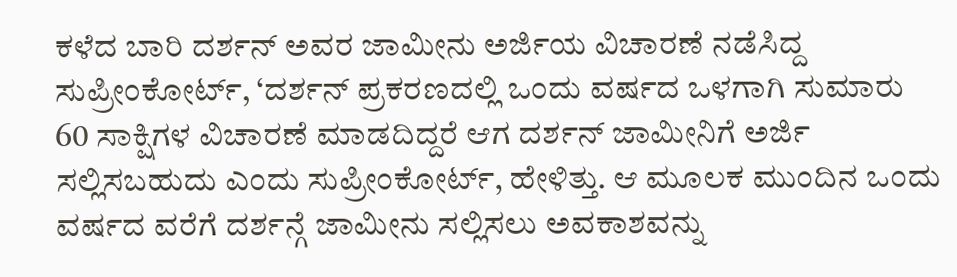ಕಳೆದ ಬಾರಿ ದರ್ಶನ್ ಅವರ ಜಾಮೀನು ಅರ್ಜಿಯ ವಿಚಾರಣೆ ನಡೆಸಿದ್ದ ಸುಪ್ರೀಂಕೋರ್ಟ್, ‘ದರ್ಶನ್ ಪ್ರಕರಣದಲ್ಲಿ ಒಂದು ವರ್ಷದ ಒಳಗಾಗಿ ಸುಮಾರು 60 ಸಾಕ್ಷಿಗಳ ವಿಚಾರಣೆ ಮಾಡದಿದ್ದರೆ ಆಗ ದರ್ಶನ್ ಜಾಮೀನಿಗೆ ಅರ್ಜಿ ಸಲ್ಲಿಸಬಹುದು ಎಂದು ಸುಪ್ರೀಂಕೋರ್ಟ್, ಹೇಳಿತ್ತು. ಆ ಮೂಲಕ ಮುಂದಿನ ಒಂದು ವರ್ಷದ ವರೆಗೆ ದರ್ಶನ್ಗೆ ಜಾಮೀನು ಸಲ್ಲಿಸಲು ಅವಕಾಶವನ್ನು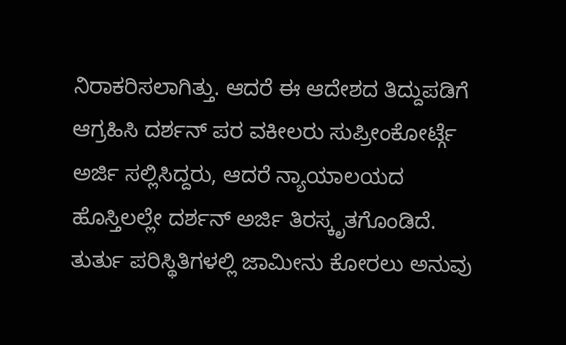ನಿರಾಕರಿಸಲಾಗಿತ್ತು. ಆದರೆ ಈ ಆದೇಶದ ತಿದ್ದುಪಡಿಗೆ ಆಗ್ರಹಿಸಿ ದರ್ಶನ್ ಪರ ವಕೀಲರು ಸುಪ್ರೀಂಕೋರ್ಟ್ಗೆ ಅರ್ಜಿ ಸಲ್ಲಿಸಿದ್ದರು, ಆದರೆ ನ್ಯಾಯಾಲಯದ ಹೊಸ್ತಿಲಲ್ಲೇ ದರ್ಶನ್ ಅರ್ಜಿ ತಿರಸ್ಕೃತಗೊಂಡಿದೆ.
ತುರ್ತು ಪರಿಸ್ಥಿತಿಗಳಲ್ಲಿ ಜಾಮೀನು ಕೋರಲು ಅನುವು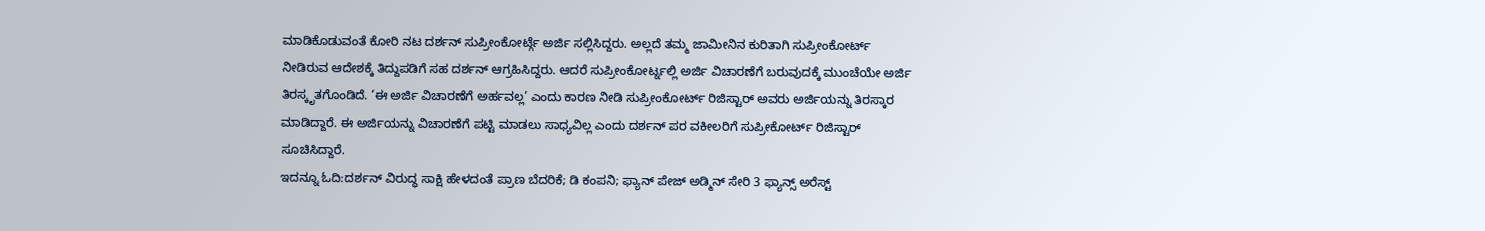ಮಾಡಿಕೊಡುವಂತೆ ಕೋರಿ ನಟ ದರ್ಶನ್ ಸುಪ್ರೀಂಕೋರ್ಟ್ಗೆ ಅರ್ಜಿ ಸಲ್ಲಿಸಿದ್ದರು. ಅಲ್ಲದೆ ತಮ್ಮ ಜಾಮೀನಿನ ಕುರಿತಾಗಿ ಸುಪ್ರೀಂಕೋರ್ಟ್ ನೀಡಿರುವ ಆದೇಶಕ್ಕೆ ತಿದ್ದುಪಡಿಗೆ ಸಹ ದರ್ಶನ್ ಆಗ್ರಹಿಸಿದ್ದರು. ಆದರೆ ಸುಪ್ರೀಂಕೋರ್ಟ್ನಲ್ಲಿ ಅರ್ಜಿ ವಿಚಾರಣೆಗೆ ಬರುವುದಕ್ಕೆ ಮುಂಚೆಯೇ ಅರ್ಜಿ ತಿರಸ್ಕೃತಗೊಂಡಿದೆ. ‘ಈ ಅರ್ಜಿ ವಿಚಾರಣೆಗೆ ಅರ್ಹವಲ್ಲ’ ಎಂದು ಕಾರಣ ನೀಡಿ ಸುಪ್ರೀಂಕೋರ್ಟ್ ರಿಜಿಸ್ಟಾರ್ ಅವರು ಅರ್ಜಿಯನ್ನು ತಿರಸ್ಕಾರ ಮಾಡಿದ್ದಾರೆ. ಈ ಅರ್ಜಿಯನ್ನು ವಿಚಾರಣೆಗೆ ಪಟ್ಟಿ ಮಾಡಲು ಸಾಧ್ಯವಿಲ್ಲ ಎಂದು ದರ್ಶನ್ ಪರ ವಕೀಲರಿಗೆ ಸುಪ್ರೀಕೋರ್ಟ್ ರಿಜಿಸ್ಟಾರ್ ಸೂಚಿಸಿದ್ದಾರೆ.
ಇದನ್ನೂ ಓದಿ:ದರ್ಶನ್ ವಿರುದ್ಧ ಸಾಕ್ಷಿ ಹೇಳದಂತೆ ಪ್ರಾಣ ಬೆದರಿಕೆ; ಡಿ ಕಂಪನಿ; ಫ್ಯಾನ್ ಪೇಜ್ ಅಡ್ಮಿನ್ ಸೇರಿ 3 ಫ್ಯಾನ್ಸ್ ಅರೆಸ್ಟ್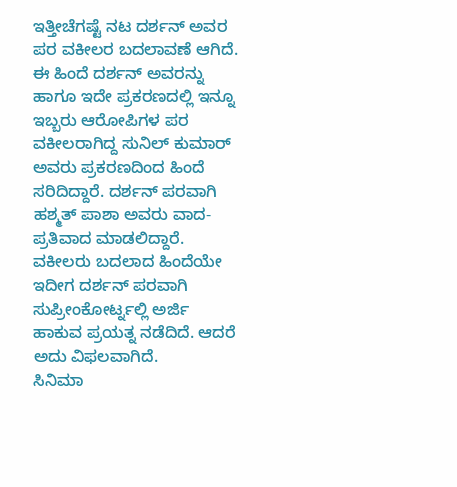ಇತ್ತೀಚೆಗಷ್ಟೆ ನಟ ದರ್ಶನ್ ಅವರ ಪರ ವಕೀಲರ ಬದಲಾವಣೆ ಆಗಿದೆ. ಈ ಹಿಂದೆ ದರ್ಶನ್ ಅವರನ್ನು ಹಾಗೂ ಇದೇ ಪ್ರಕರಣದಲ್ಲಿ ಇನ್ನೂ ಇಬ್ಬರು ಆರೋಪಿಗಳ ಪರ ವಕೀಲರಾಗಿದ್ದ ಸುನಿಲ್ ಕುಮಾರ್ ಅವರು ಪ್ರಕರಣದಿಂದ ಹಿಂದೆ ಸರಿದಿದ್ದಾರೆ. ದರ್ಶನ್ ಪರವಾಗಿ ಹಶ್ಮತ್ ಪಾಶಾ ಅವರು ವಾದ-ಪ್ರತಿವಾದ ಮಾಡಲಿದ್ದಾರೆ. ವಕೀಲರು ಬದಲಾದ ಹಿಂದೆಯೇ ಇದೀಗ ದರ್ಶನ್ ಪರವಾಗಿ ಸುಪ್ರೀಂಕೋರ್ಟ್ನಲ್ಲಿ ಅರ್ಜಿ ಹಾಕುವ ಪ್ರಯತ್ನ ನಡೆದಿದೆ. ಆದರೆ ಅದು ವಿಫಲವಾಗಿದೆ.
ಸಿನಿಮಾ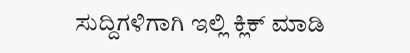ಸುದ್ದಿಗಳಿಗಾಗಿ ಇಲ್ಲಿ ಕ್ಲಿಕ್ ಮಾಡಿ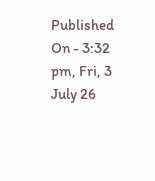Published On - 3:32 pm, Fri, 3 July 26